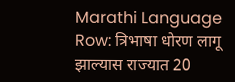Marathi Language Row: त्रिभाषा धोरण लागू झाल्यास राज्यात 20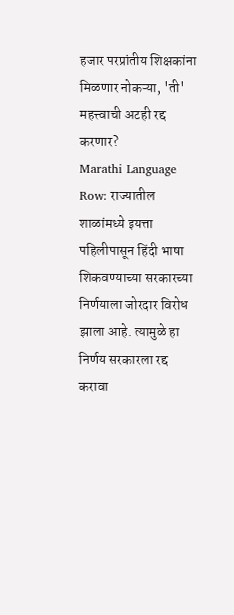हजार परप्रांतीय शिक्षकांना मिळणार नोकऱ्या, 'ती' महत्त्वाची अटही रद्द करणार?
Marathi Language Row: राज्यातील शाळांमध्ये इयत्ता पहिलीपासून हिंदी भाषा शिकवण्याच्या सरकारच्या निर्णयाला जोरदार विरोध झाला आहे. त्यामुळे हा निर्णय सरकारला रद्द करावा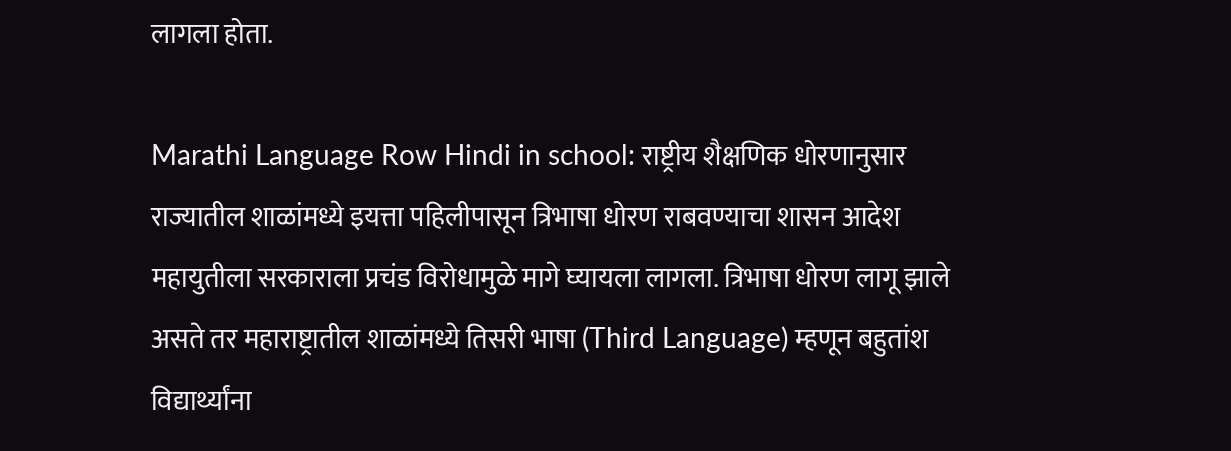लागला होता.

Marathi Language Row Hindi in school: राष्ट्रीय शैक्षणिक धोरणानुसार राज्यातील शाळांमध्ये इयत्ता पहिलीपासून त्रिभाषा धोरण राबवण्याचा शासन आदेश महायुतीला सरकाराला प्रचंड विरोधामुळे मागे घ्यायला लागला. त्रिभाषा धोरण लागू झाले असते तर महाराष्ट्रातील शाळांमध्ये तिसरी भाषा (Third Language) म्हणून बहुतांश विद्यार्थ्यांना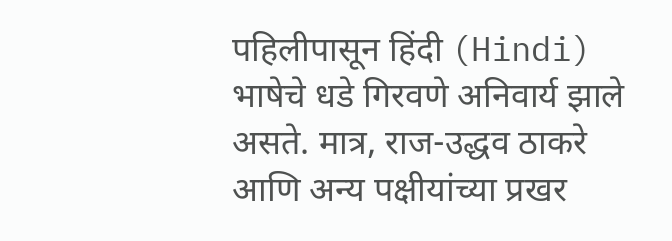पहिलीपासून हिंदी (Hindi) भाषेचे धडे गिरवणे अनिवार्य झाले असते. मात्र, राज-उद्धव ठाकरे आणि अन्य पक्षीयांच्या प्रखर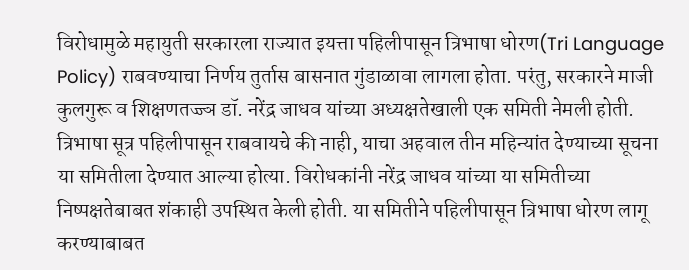विरोधामुळे महायुती सरकारला राज्यात इयत्ता पहिलीपासून त्रिभाषा धोरण(Tri Language Policy) राबवण्याचा निर्णय तुर्तास बासनात गुंडाळावा लागला होता. परंतु, सरकारने माजी कुलगुरू व शिक्षणतज्ज्ञ डॉ. नरेंद्र जाधव यांच्या अध्यक्षतेखाली एक समिती नेमली होती. त्रिभाषा सूत्र पहिलीपासून राबवायचे की नाही, याचा अहवाल तीन महिन्यांत देण्याच्या सूचना या समितीला देण्यात आल्या होत्या. विरोधकांनी नरेंद्र जाधव यांच्या या समितीच्या निष्पक्षतेबाबत शंकाही उपस्थित केली होती. या समितीने पहिलीपासून त्रिभाषा धोरण लागू करण्याबाबत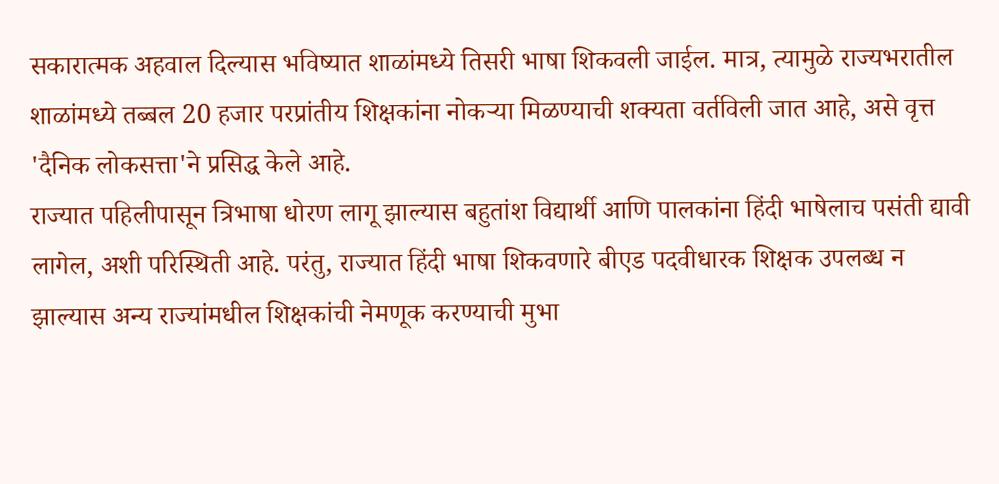सकारात्मक अहवाल दिल्यास भविष्यात शाळांमध्ये तिसरी भाषा शिकवली जाईल. मात्र, त्यामुळे राज्यभरातील शाळांमध्ये तब्बल 20 हजार परप्रांतीय शिक्षकांना नोकऱ्या मिळण्याची शक्यता वर्तविली जात आहे, असे वृत्त 'दैनिक लोकसत्ता'ने प्रसिद्ध केले आहे.
राज्यात पहिलीपासून त्रिभाषा धोरण लागू झाल्यास बहुतांश विद्यार्थी आणि पालकांना हिंदी भाषेलाच पसंती द्यावी लागेल, अशी परिस्थिती आहे. परंतु, राज्यात हिंदी भाषा शिकवणारे बीएड पदवीधारक शिक्षक उपलब्ध न झाल्यास अन्य राज्यांमधील शिक्षकांची नेमणूक करण्याची मुभा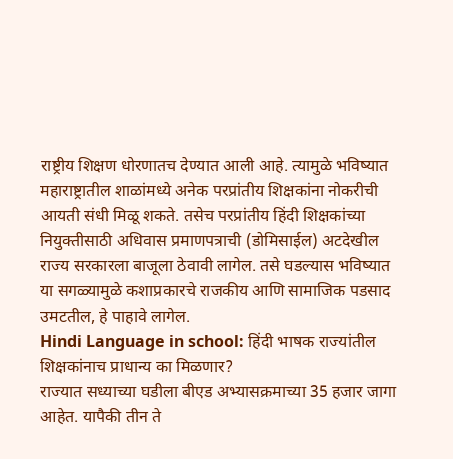राष्ट्रीय शिक्षण धोरणातच देण्यात आली आहे. त्यामुळे भविष्यात महाराष्ट्रातील शाळांमध्ये अनेक परप्रांतीय शिक्षकांना नोकरीची आयती संधी मिळू शकते. तसेच परप्रांतीय हिंदी शिक्षकांच्या नियुक्तीसाठी अधिवास प्रमाणपत्राची (डोमिसाईल) अटदेखील राज्य सरकारला बाजूला ठेवावी लागेल. तसे घडल्यास भविष्यात या सगळ्यामुळे कशाप्रकारचे राजकीय आणि सामाजिक पडसाद उमटतील, हे पाहावे लागेल.
Hindi Language in school: हिंदी भाषक राज्यांतील शिक्षकांनाच प्राधान्य का मिळणार?
राज्यात सध्याच्या घडीला बीएड अभ्यासक्रमाच्या 35 हजार जागा आहेत. यापैकी तीन ते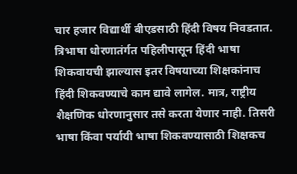चार हजार विद्यार्थी बीएडसाठी हिंदी विषय निवडतात. त्रिभाषा धोरणातंर्गत पहिलीपासून हिंदी भाषा शिकवायची झाल्यास इतर विषयाच्या शिक्षकांनाच हिंदी शिकवण्याचे काम द्यावे लागेल. मात्र, राष्ट्रीय शैक्षणिक धोरणानुसार तसे करता येणार नाही. तिसरी भाषा किंवा पर्यायी भाषा शिकवण्यासाठी शिक्षकच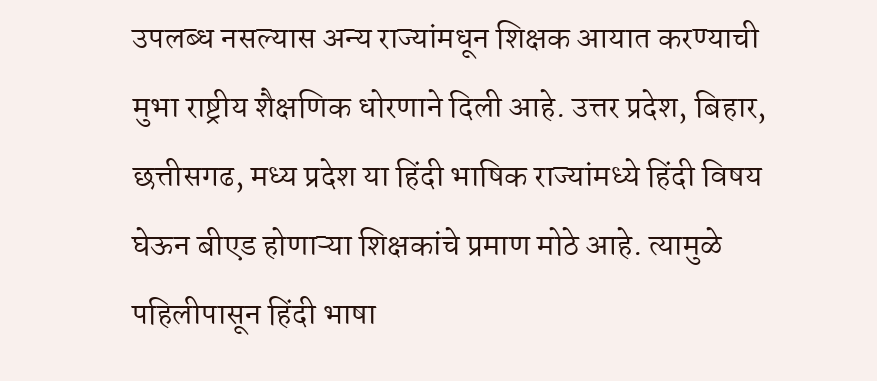उपलब्ध नसल्यास अन्य राज्यांमधून शिक्षक आयात करण्याची मुभा राष्ट्रीय शैक्षणिक धोरणाने दिली आहे. उत्तर प्रदेश, बिहार, छत्तीसगढ, मध्य प्रदेश या हिंदी भाषिक राज्यांमध्ये हिंदी विषय घेऊन बीएड होणाऱ्या शिक्षकांचे प्रमाण मोठे आहे. त्यामुळे पहिलीपासून हिंदी भाषा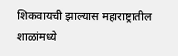शिकवायची झाल्यास महाराष्ट्रातील शाळांमध्ये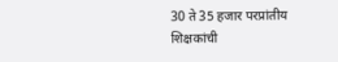30 ते 35 हजार परप्रांतीय शिक्षकांची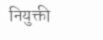नियुक्ती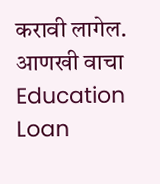करावी लागेल.
आणखी वाचा
Education Loan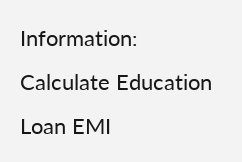Information:
Calculate Education Loan EMI